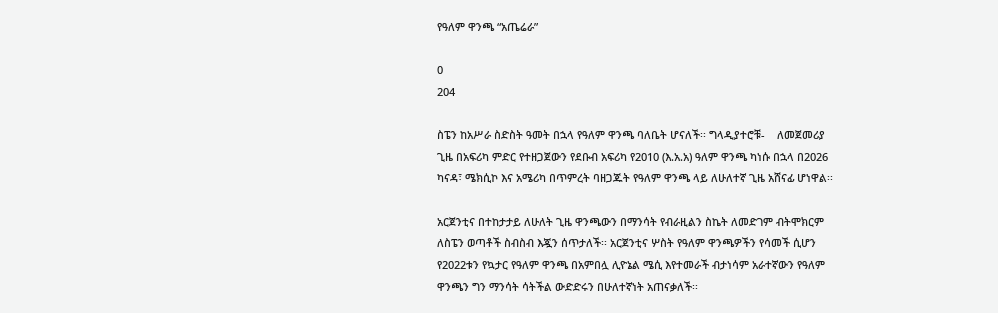የዓለም ዋንጫ “አጤሬራ”

0
204

ስፔን ከአሥራ ስድስት ዓመት በኋላ የዓለም ዋንጫ ባለቤት ሆናለች፡፡ ግላዲያተሮቹ-    ለመጀመሪያ ጊዜ በአፍሪካ ምድር የተዘጋጀውን የደቡብ አፍሪካ የ2010 (እ.አ.አ) ዓለም ዋንጫ ካነሱ በኋላ በ2026 ካናዳ፣ ሜክሲኮ እና አሜሪካ በጥምረት ባዘጋጁት የዓለም ዋንጫ ላይ ለሁለተኛ ጊዜ አሸናፊ ሆነዋል፡፡

አርጀንቲና በተከታታይ ለሁለት ጊዜ ዋንጫውን በማንሳት የብራዚልን ስኬት ለመድገም ብትሞክርም ለስፔን ወጣቶች ስብስብ እጇን ሰጥታለች፡፡ አርጀንቲና ሦስት የዓለም ዋንጫዎችን የሳመች ሲሆን የ2022ቱን የኳታር የዓለም ዋንጫ በአምበሏ ሊዮኔል ሜሲ እየተመራች ብታነሳም አራተኛውን የዓለም ዋንጫን ግን ማንሳት ሳትችል ውድድሩን በሁለተኛነት አጠናቃለች፡፡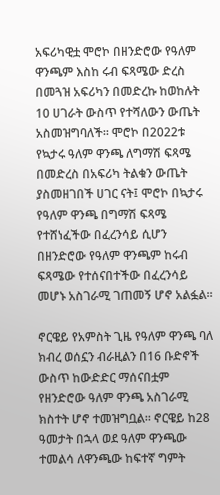አፍሪካዊቷ ሞሮኮ በዘንድሮው የዓለም ዋንጫም እስከ ሩብ ፍጻሜው ድረስ በመጓዝ አፍሪካን በመድረኩ ከወከሉት 10 ሀገራት ውስጥ የተሻለውን ውጤት አስመዝግባለች፡፡ ሞሮኮ በ2022ቱ የኳታሩ ዓለም ዋንጫ ለግማሽ ፍጻሜ በመድረስ በአፍሪካ ትልቁን ውጤት ያስመዘገበች ሀገር ናት፤ ሞሮኮ በኳታሩ የዓለም ዋንጫ በግማሽ ፍጻሜ የተሸነፈችው በፈረንሳይ ሲሆን በዘንድሮው የዓለም ዋንጫም ከሩብ ፍጻሜው የተሰናበተችው በፈረንሳይ መሆኑ አስገራሚ ገጠመኝ ሆኖ አልፏል፡፡

ኖርዌይ የአምስት ጊዜ የዓለም ዋንጫ ባለ ክብረ ወሰኗን ብራዚልን በ16 ቡድኖች ውስጥ ከውድድር ማሰናበቷም የዘንድሮው ዓለም ዋንጫ አስገራሚ ክስተት ሆኖ ተመዝግቧል፡፡ ኖርዌይ ከ28 ዓመታት በኋላ ወደ ዓለም ዋንጫው ተመልሳ ለዋንጫው ከፍተኛ ግምት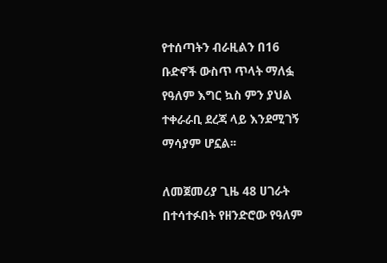የተሰጣትን ብራዚልን በ16 ቡድኖች ውስጥ ጥላት ማለፏ የዓለም እግር ኳስ ምን ያህል ተቀራራቢ ደረጃ ላይ እንደሚገኝ ማሳያም ሆኗል፡፡

ለመጀመሪያ ጊዜ 48 ሀገራት በተሳተፉበት የዘንድሮው የዓለም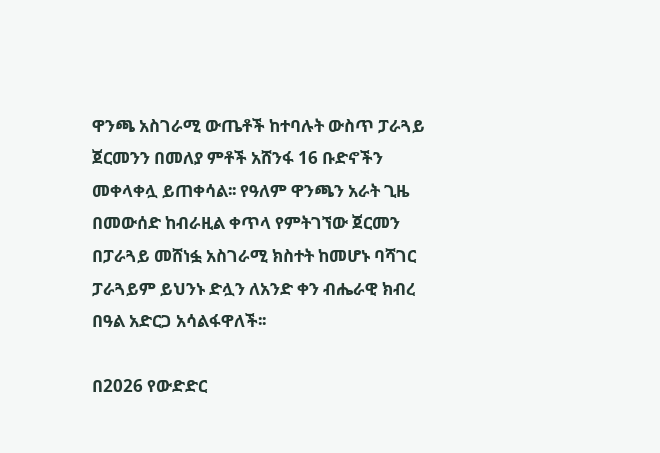ዋንጫ አስገራሚ ውጤቶች ከተባሉት ውስጥ ፓራጓይ ጀርመንን በመለያ ምቶች አሸንፋ 16 ቡድኖችን መቀላቀሏ ይጠቀሳል፡፡ የዓለም ዋንጫን አራት ጊዜ በመውሰድ ከብራዚል ቀጥላ የምትገኘው ጀርመን በፓራጓይ መሸነፏ አስገራሚ ክስተት ከመሆኑ ባሻገር ፓራጓይም ይህንኑ ድሏን ለአንድ ቀን ብሔራዊ ክብረ በዓል አድርጋ አሳልፋዋለች፡፡

በ2026 የውድድር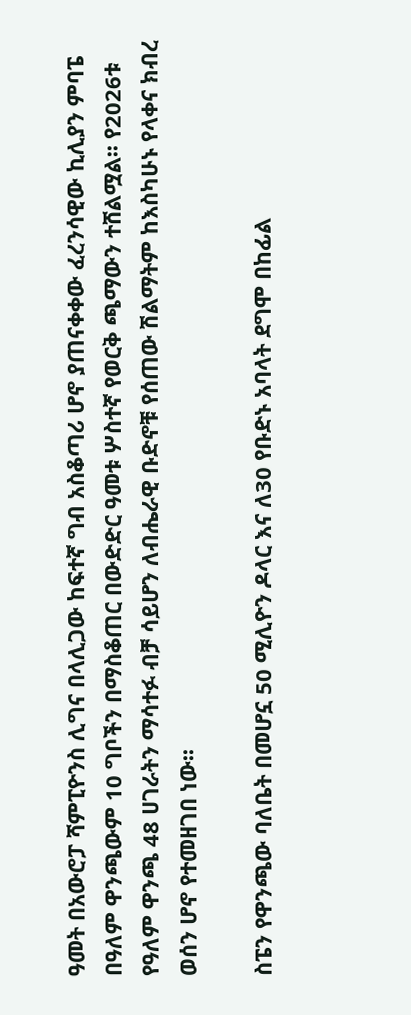ዓመት በአውሮፓ ሻምፒዮንስ ሊግና በላሊጋው ከፍተኛ ግብ አስቆጣሪ ሆኖ ያጠናቀቀው ፈረንሳዊው ኪሊያን ምባፔ በዓለም ዋንጫውም 10 ግቦችን በማስቆጠር በውድድር ዓመቱ ሦስተኛ የወርቅ ጫማውን ተሸልሟል፡፡ የ2026ቱ የዓለም ዋንጫ 48 ሀገራትን ማሳተፉ ብቻ ሳይሆን ለብሔራዊ ቡድኖቹ የሰጠው ሽልማትም ከእስካሁኑ የላቀና ክብረ ወሰን ሆኖ የተመዘገበ ነው፡፡

ስፔን የዋንጫው ባለቤት በመሆኗ 50 ሚሊዮን ዶላር እና ለ30 የቡድኑ አባላት ደግሞ በከፊል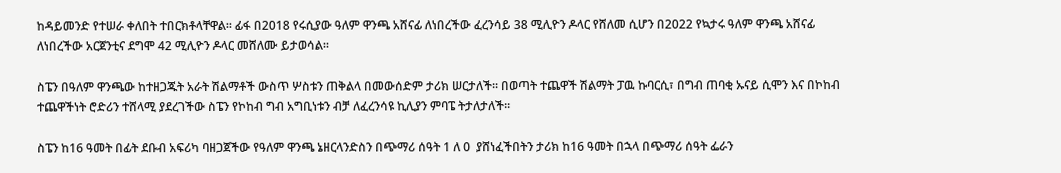ከዳይመንድ የተሠራ ቀለበት ተበርክቶላቸዋል፡፡ ፊፋ በ2018 የሩሲያው ዓለም ዋንጫ አሸናፊ ለነበረችው ፈረንሳይ 38 ሚሊዮን ዶላር የሸለመ ሲሆን በ2022 የኳታሩ ዓለም ዋንጫ አሸናፊ ለነበረችው አርጀንቲና ደግሞ 42 ሚሊዮን ዶላር መሸለሙ ይታወሳል፡፡

ስፔን በዓለም ዋንጫው ከተዘጋጁት አራት ሽልማቶች ውስጥ ሦስቱን ጠቅልላ በመውሰድም ታሪክ ሠርታለች፡፡ በወጣት ተጨዋች ሽልማት ፓዉ ኩባርሲ፣ በግብ ጠባቂ ኡናይ ሲሞን እና በኮከብ ተጨዋችነት ሮድሪን ተሸላሚ ያደረገችው ስፔን የኮከብ ግብ አግቢነቱን ብቻ ለፈረንሳዩ ኪሊያን ምባፔ ትታለታለች፡፡

ስፔን ከ16 ዓመት በፊት ደቡብ አፍሪካ ባዘጋጀችው የዓለም ዋንጫ ኔዘርላንድስን በጭማሪ ሰዓት 1 ለ 0  ያሸነፈችበትን ታሪክ ከ16 ዓመት በኋላ በጭማሪ ሰዓት ፌራን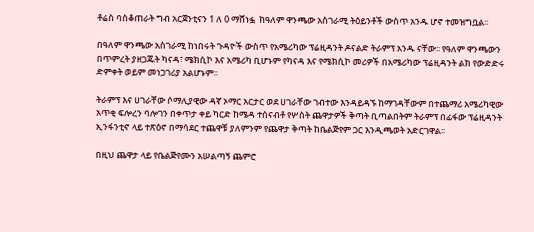ቶሬስ ባስቆጠራት ግብ አርጀንቲናን 1 ለ 0 ማሸነፏ  ከዓለም ዋንጫው አስገራሚ ትዕይንቶች ውስጥ አንዱ ሆኖ ተመዝግቧል፡፡

በዓለም ዋንጫው አስገራሚ ከነበሩት ጉዳዮች ውስጥ የአሜሪካው ፕሬዚዳንት ዶናልድ ትራምፕ አንዱ ናቸው፡፡ የዓለም ዋንጫውን በጥምረት ያዘጋጁት ካናዳ፣ ሜክሲኮ እና አሜሪካ ቢሆኑም የካናዳ እና የሜክሲኮ መሪዎች በአሜሪካው ፕሬዚዳንት ልክ የውድድሩ ድምቀት ወይም መነጋገሪያ አልሆኑም፡፡

ትራምፕ እና ሀገራቸው ሶማሊያዊው ዳኛ ኦማር አርታር ወደ ሀገራቸው ገብተው እንዳይዳኙ ከማገዳቸውም በተጨማሪ አሜሪካዊው አጥቂ ፍሎረን ባሎገን በቀጥታ ቀይ ካርድ ከሜዳ ተሰናብቶ የሦስት ጨዋታዎች ቅጣት ቢጣልበትም ትራምፕ በፊፋው ፕሬዚዳንት ኢንፋንቲኖ ላይ ተጽዕኖ በማሳደር ተጨዋቹ ያለምንም የጨዋታ ቅጣት ከቤልጅየም ጋር እንዲጫወት አድርገዋል፡፡

በዚህ ጨዋታ ላይ የቤልጅየሙን አሠልጣኝ ጨምሮ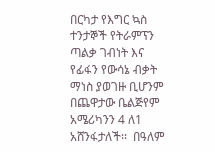በርካታ የእግር ኳስ ተንታኞች የትራምፕን ጣልቃ ገብነት እና የፊፋን የውሳኔ ብቃት ማነስ ያወገዙ ቢሆንም በጨዋታው ቤልጅየም አሜሪካንን 4 ለ1  አሸንፋታለች፡፡  በዓለም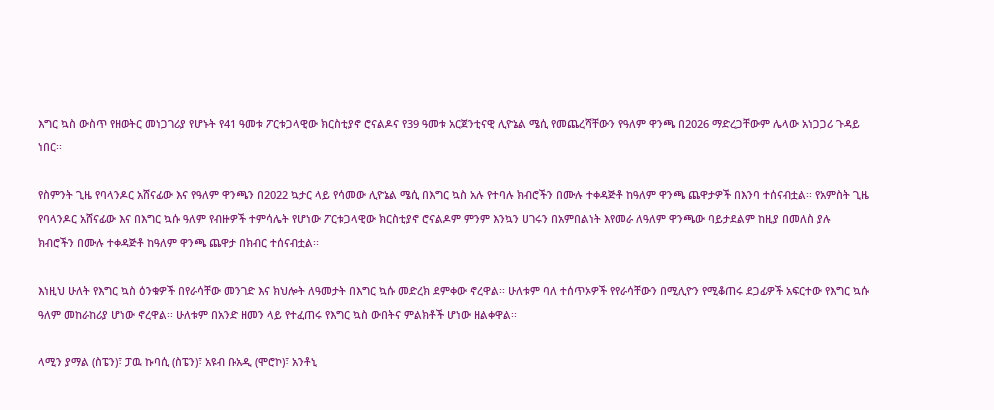እግር ኳስ ውስጥ የዘወትር መነጋገሪያ የሆኑት የ41 ዓመቱ ፖርቱጋላዊው ክርስቲያኖ ሮናልዶና የ39 ዓመቱ አርጀንቲናዊ ሊዮኔል ሜሲ የመጨረሻቸውን የዓለም ዋንጫ በ2026 ማድረጋቸውም ሌላው አነጋጋሪ ጉዳይ ነበር፡፡

የስምንት ጊዜ የባላንዶር አሸናፊው እና የዓለም ዋንጫን በ2022 ኳታር ላይ የሳመው ሊዮኔል ሜሲ በእግር ኳስ አሉ የተባሉ ክብሮችን በሙሉ ተቀዳጅቶ ከዓለም ዋንጫ ጨዋታዎች በእንባ ተሰናብቷል፡፡ የአምስት ጊዜ የባላንዶር አሸናፊው እና በእግር ኳሱ ዓለም የብዙዎች ተምሳሌት የሆነው ፖርቱጋላዊው ክርስቲያኖ ሮናልዶም ምንም እንኳን ሀገሩን በአምበልነት እየመራ ለዓለም ዋንጫው ባይታደልም ከዚያ በመለስ ያሉ ክብሮችን በሙሉ ተቀዳጅቶ ከዓለም ዋንጫ ጨዋታ በክብር ተሰናብቷል፡፡

እነዚህ ሁለት የእግር ኳስ ዕንቁዎች በየራሳቸው መንገድ እና ክህሎት ለዓመታት በእግር ኳሱ መድረክ ደምቀው ኖረዋል፡፡ ሁለቱም ባለ ተሰጥኦዎች የየራሳቸውን በሚሊዮን የሚቆጠሩ ደጋፊዎች አፍርተው የእግር ኳሱ ዓለም መከራከሪያ ሆነው ኖረዋል፡፡ ሁለቱም በአንድ ዘመን ላይ የተፈጠሩ የእግር ኳስ ውበትና ምልክቶች ሆነው ዘልቀዋል፡፡

ላሚን ያማል (ስፔን)፣ ፓዉ ኩባሲ (ስፔን)፣ አዩብ ቡአዲ (ሞሮኮ)፣ አንቶኒ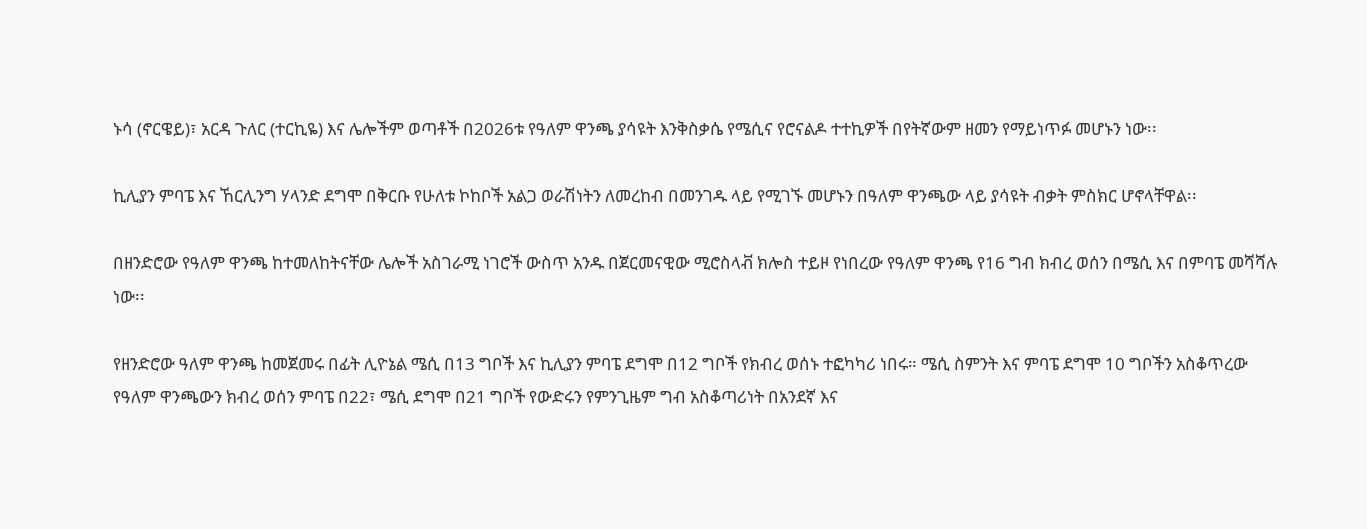ኑሳ (ኖርዌይ)፣ አርዳ ጉለር (ተርኪዬ) እና ሌሎችም ወጣቶች በ2026ቱ የዓለም ዋንጫ ያሳዩት እንቅስቃሴ የሜሲና የሮናልዶ ተተኪዎች በየትኛውም ዘመን የማይነጥፉ መሆኑን ነው፡፡

ኪሊያን ምባፔ እና ኸርሊንግ ሃላንድ ደግሞ በቅርቡ የሁለቱ ኮከቦች አልጋ ወራሽነትን ለመረከብ በመንገዱ ላይ የሚገኙ መሆኑን በዓለም ዋንጫው ላይ ያሳዩት ብቃት ምስክር ሆኖላቸዋል፡፡

በዘንድሮው የዓለም ዋንጫ ከተመለከትናቸው ሌሎች አስገራሚ ነገሮች ውስጥ አንዱ በጀርመናዊው ሚሮስላቭ ክሎስ ተይዞ የነበረው የዓለም ዋንጫ የ16 ግብ ክብረ ወሰን በሜሲ እና በምባፔ መሻሻሉ ነው፡፡

የዘንድሮው ዓለም ዋንጫ ከመጀመሩ በፊት ሊዮኔል ሜሲ በ13 ግቦች እና ኪሊያን ምባፔ ደግሞ በ12 ግቦች የክብረ ወሰኑ ተፎካካሪ ነበሩ። ሜሲ ስምንት እና ምባፔ ደግሞ 10 ግቦችን አስቆጥረው የዓለም ዋንጫውን ክብረ ወሰን ምባፔ በ22፣ ሜሲ ደግሞ በ21 ግቦች የውድሩን የምንጊዜም ግብ አስቆጣሪነት በአንደኛ እና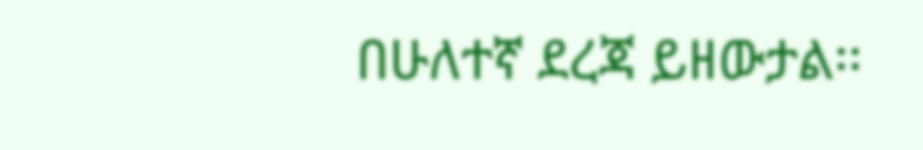በሁለተኛ ደረጃ ይዘውታል፡፡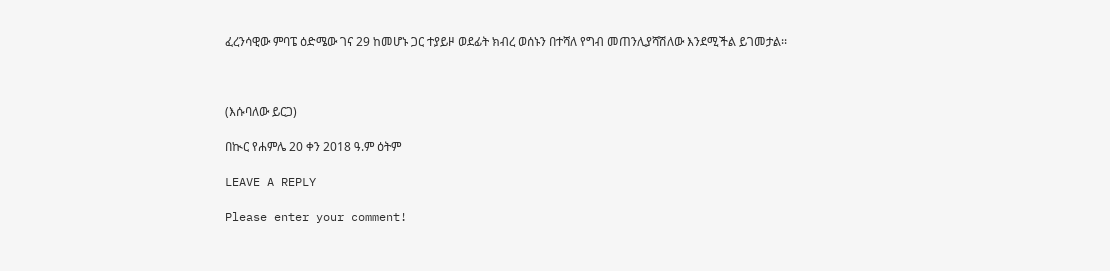ፈረንሳዊው ምባፔ ዕድሜው ገና 29 ከመሆኑ ጋር ተያይዞ ወደፊት ክብረ ወሰኑን በተሻለ የግብ መጠንሊያሻሽለው እንደሚችል ይገመታል፡፡



(እሱባለው ይርጋ)

በኲር የሐምሌ 20 ቀን 2018 ዓ.ም ዕትም

LEAVE A REPLY

Please enter your comment!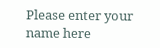Please enter your name here